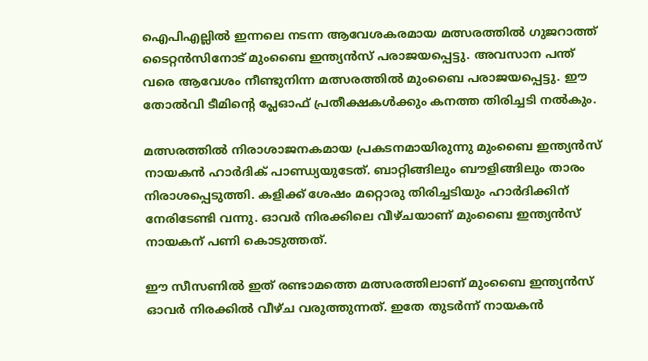ഐപിഎല്ലിൽ ഇന്നലെ നടന്ന ആവേശകരമായ മത്സരത്തിൽ ഗുജറാത്ത് ടൈറ്റൻസിനോട് മുംബൈ ഇന്ത്യൻസ് പരാജയപ്പെട്ടു. അവസാന പന്ത് വരെ ആവേശം നീണ്ടുനിന്ന മത്സരത്തിൽ മുംബൈ പരാജയപ്പെട്ടു. ഈ തോൽവി ടീമിന്റെ പ്ലേഓഫ് പ്രതീക്ഷകൾക്കും കനത്ത തിരിച്ചടി നൽകും.

മത്സരത്തിൽ നിരാശാജനകമായ പ്രകടനമായിരുന്നു മുംബൈ ഇന്ത്യൻസ് നായകൻ ഹാർദിക് പാണ്ഡ്യയുടേത്. ബാറ്റിങ്ങിലും ബൗളിങ്ങിലും താരം നിരാശപ്പെടുത്തി. കളിക്ക് ശേഷം മറ്റൊരു തിരിച്ചടിയും ഹാർദിക്കിന് നേരിടേണ്ടി വന്നു‌. ഓവർ നിരക്കിലെ വീഴ്ചയാണ് മുംബൈ ഇന്ത്യൻസ് നായകന് പണി കൊടുത്തത്.

ഈ സീസണിൽ ഇത് രണ്ടാമത്തെ മത്സരത്തിലാണ് മുംബൈ ഇന്ത്യൻസ് ഓവർ നിരക്കിൽ വീഴ്ച വരുത്തുന്നത്‌. ഇതേ തുടർന്ന് നായകൻ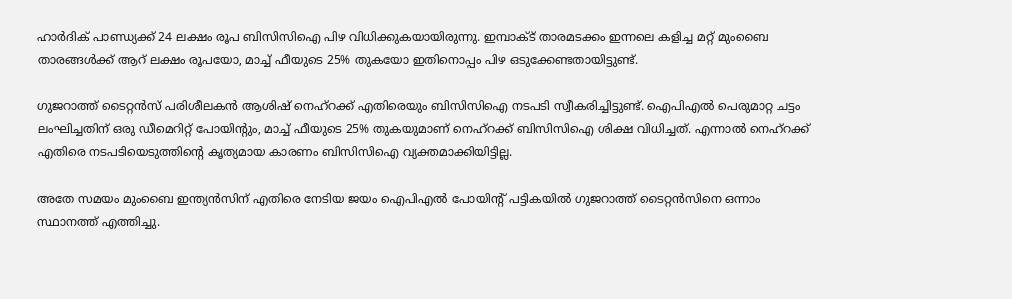ഹാർദിക് പാണ്ഡ്യക്ക് 24 ലക്ഷം രൂപ ബിസിസിഐ പിഴ വിധിക്കുകയായിരുന്നു. ഇമ്പാക്ട് താരമടക്കം ഇന്നലെ കളിച്ച മറ്റ് മുംബൈ താരങ്ങൾക്ക് ആറ് ലക്ഷം രൂപയോ, മാച്ച് ഫീയുടെ 25% തുകയോ ഇതിനൊപ്പം പിഴ ഒടുക്കേണ്ടതായിട്ടുണ്ട്.

ഗുജറാത്ത് ടൈറ്റൻസ് പരിശീലകൻ ആശിഷ് നെഹ്‌റക്ക് എതിരെയും ബിസിസിഐ നടപടി സ്വീകരിച്ചിട്ടുണ്ട്. ഐപിഎൽ പെരുമാറ്റ ചട്ടം ലംഘിച്ചതിന് ഒരു ഡീമെറിറ്റ് പോയിന്റും, മാച്ച് ഫീയുടെ 25% തുകയുമാണ് നെഹ്‌റക്ക് ബിസിസിഐ ശിക്ഷ വിധിച്ചത്. എന്നാൽ നെഹ്‌റക്ക് എതിരെ നടപടിയെടുത്തിന്റെ കൃത്യമായ കാരണം ബിസിസിഐ വ്യക്തമാക്കിയിട്ടില്ല.

അതേ സമയം മുംബൈ ഇന്ത്യൻസിന് എതിരെ നേടിയ ജയം ഐപിഎൽ പോയിന്റ് പട്ടികയിൽ ഗുജറാത്ത് ടൈറ്റൻസിനെ ഒന്നാം സ്ഥാനത്ത് എത്തിച്ചു.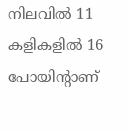നിലവിൽ 11 കളികളിൽ 16 പോയിന്റാണ്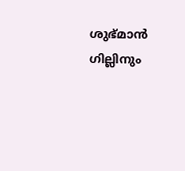ശുഭ്മാൻ ഗില്ലിനും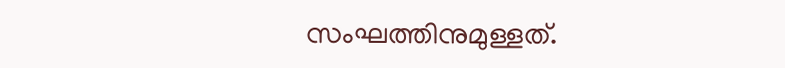സംഘത്തിനുമുള്ളത്.